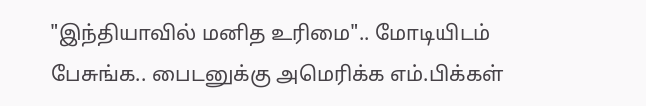"இந்தியாவில் மனித உரிமை".. மோடியிடம் பேசுங்க.. பைடனுக்கு அமெரிக்க எம்.பிக்கள்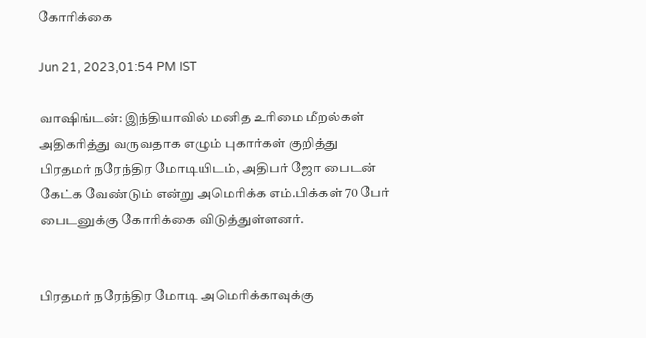கோரிக்கை

Jun 21, 2023,01:54 PM IST

வாஷிங்டன்: இந்தியாவில் மனித உரிமை மீறல்கள் அதிகரித்து வருவதாக எழும் புகார்கள் குறித்து பிரதமர் நரேந்திர மோடியிடம், அதிபர் ஜோ பைடன் கேட்க வேண்டும் என்று அமெரிக்க எம்.பிக்கள் 70 பேர் பைடனுக்கு கோரிக்கை விடுத்துள்ளனர்.


பிரதமர் நரேந்திர மோடி அமெரிக்காவுக்கு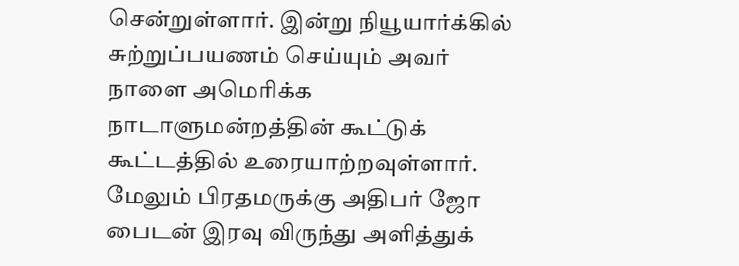சென்றுள்ளார். இன்று நியூயார்க்கில் சுற்றுப்பயணம் செய்யும் அவர் நாளை அமெரிக்க நாடாளுமன்றத்தின் கூட்டுக் கூட்டத்தில் உரையாற்றவுள்ளார். மேலும் பிரதமருக்கு அதிபர் ஜோ பைடன் இரவு விருந்து அளித்துக்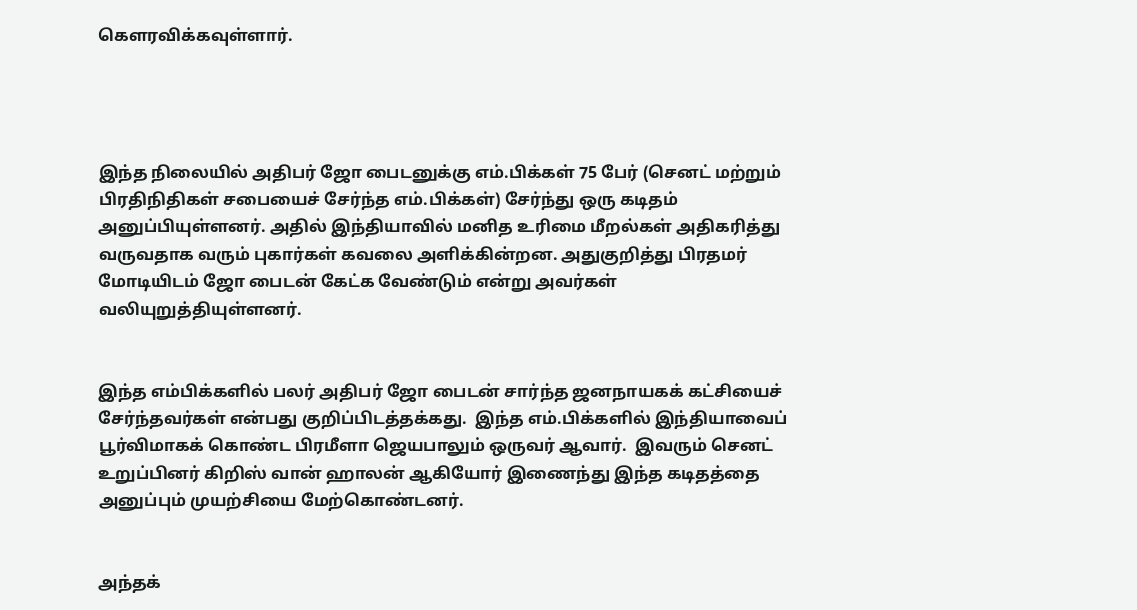கெளரவிக்கவுள்ளார்.




இந்த நிலையில் அதிபர் ஜோ பைடனுக்கு எம்.பிக்கள் 75 பேர் (செனட் மற்றும் பிரதிநிதிகள் சபையைச் சேர்ந்த எம்.பிக்கள்) சேர்ந்து ஒரு கடிதம் அனுப்பியுள்ளனர். அதில் இந்தியாவில் மனித உரிமை மீறல்கள் அதிகரித்து வருவதாக வரும் புகார்கள் கவலை அளிக்கின்றன. அதுகுறித்து பிரதமர் மோடியிடம் ஜோ பைடன் கேட்க வேண்டும் என்று அவர்கள் வலியுறுத்தியுள்ளனர்.


இந்த எம்பிக்களில் பலர் அதிபர் ஜோ பைடன் சார்ந்த ஜனநாயகக் கட்சியைச் சேர்ந்தவர்கள் என்பது குறிப்பிடத்தக்கது.  இந்த எம்.பிக்களில் இந்தியாவைப் பூர்விமாகக் கொண்ட பிரமீளா ஜெயபாலும் ஒருவர் ஆவார்.  இவரும் செனட் உறுப்பினர் கிறிஸ் வான் ஹாலன் ஆகியோர் இணைந்து இந்த கடிதத்தை அனுப்பும் முயற்சியை மேற்கொண்டனர்.


அந்தக்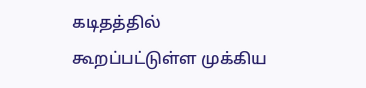கடிதத்தில் கூறப்பட்டுள்ள முக்கிய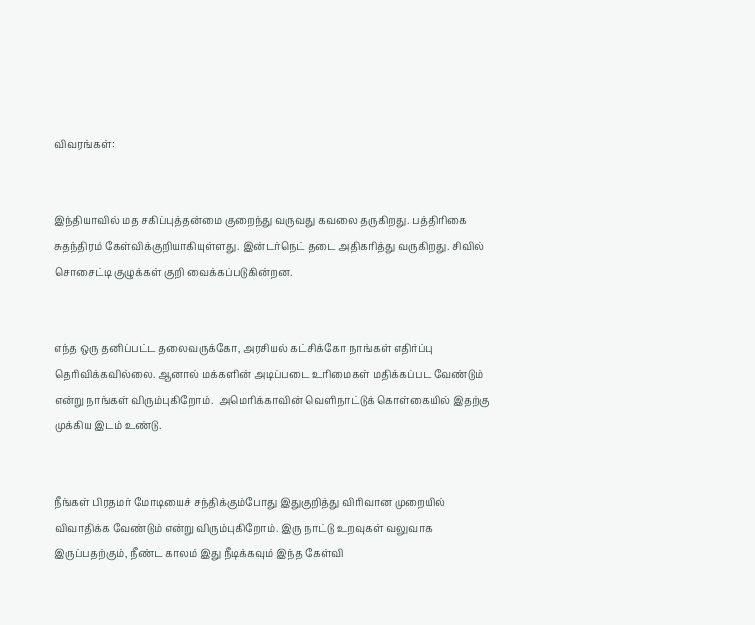விவரங்கள்:


இந்தியாவில் மத சகிப்புத்தன்மை குறைந்து வருவது கவலை தருகிறது. பத்திரிகை சுதந்திரம் கேள்விக்குறியாகியுள்ளது. இன்டர்நெட் தடை அதிகரித்து வருகிறது. சிவில் சொசைட்டி குழுக்கள் குறி வைக்கப்படுகின்றன.


எந்த ஒரு தனிப்பட்ட தலைவருக்கோ, அரசியல் கட்சிக்கோ நாங்கள் எதிர்ப்பு தெரிவிக்கவில்லை. ஆனால் மக்களின் அடிப்படை உரிமைகள் மதிக்கப்பட வேண்டும் என்று நாங்கள் விரும்புகிறோம்.  அமெரிக்காவின் வெளிநாட்டுக் கொள்கையில் இதற்கு முக்கிய இடம் உண்டு.


நீங்கள் பிரதமர் மோடியைச் சந்திக்கும்போது இதுகுறித்து விரிவான முறையில் விவாதிக்க வேண்டும் என்று விரும்புகிறோம். இரு நாட்டு உறவுகள் வலுவாக இருப்பதற்கும், நீண்ட காலம் இது நீடிக்கவும் இந்த கேள்வி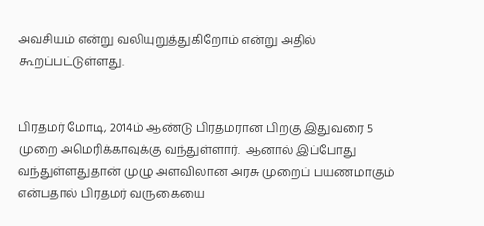அவசியம் என்று வலியுறுத்துகிறோம் என்று அதில் கூறப்பட்டுள்ளது.


பிரதமர் மோடி, 2014ம் ஆண்டு பிரதமரான பிறகு இதுவரை 5 முறை அமெரிக்காவுக்கு வந்துள்ளார்.  ஆனால் இப்போது வந்துள்ளதுதான் முழு அளவிலான அரசு முறைப் பயணமாகும் என்பதால் பிரதமர் வருகையை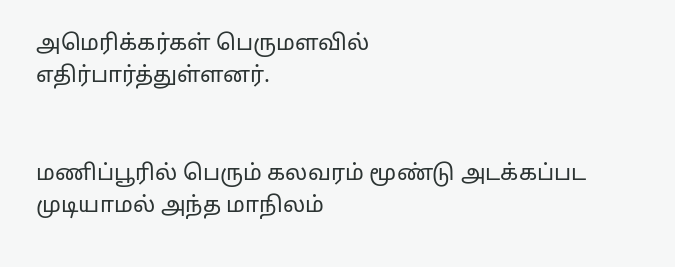அமெரிக்கர்கள் பெருமளவில் எதிர்பார்த்துள்ளனர்.


மணிப்பூரில் பெரும் கலவரம் மூண்டு அடக்கப்பட முடியாமல் அந்த மாநிலம்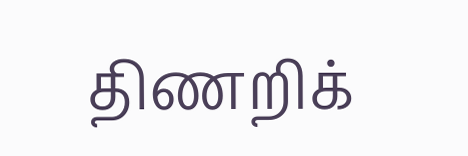திணறிக்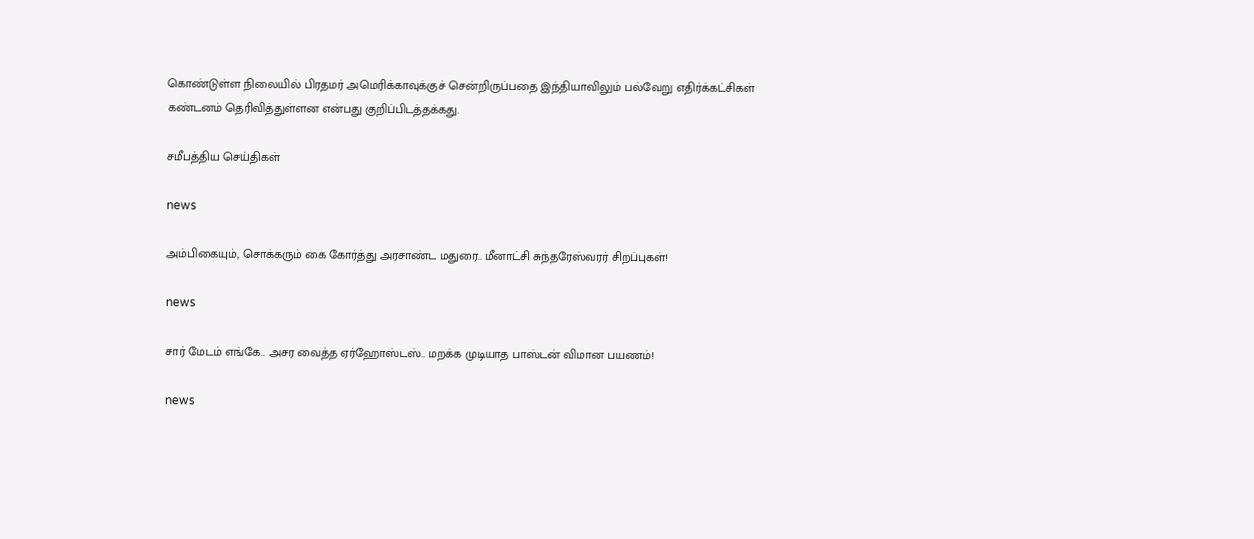கொண்டுள்ள நிலையில் பிரதமர் அமெரிக்காவுக்குச் சென்றிருப்பதை இந்தியாவிலும் பல்வேறு எதிர்க்கட்சிகள் கண்டனம் தெரிவித்துள்ளன என்பது குறிப்பிடத்தக்கது.

சமீபத்திய செய்திகள்

news

அம்பிகையும், சொக்கரும் கை கோர்த்து அரசாண்ட மதுரை.. மீனாட்சி சுந்தரேஸ்வரர் சிறப்புகள்!

news

சார் மேடம் எங்கே.. அசர வைத்த ஏர்ஹோஸ்டஸ்.. மறக்க முடியாத பாஸ்டன் விமான பயணம்!

news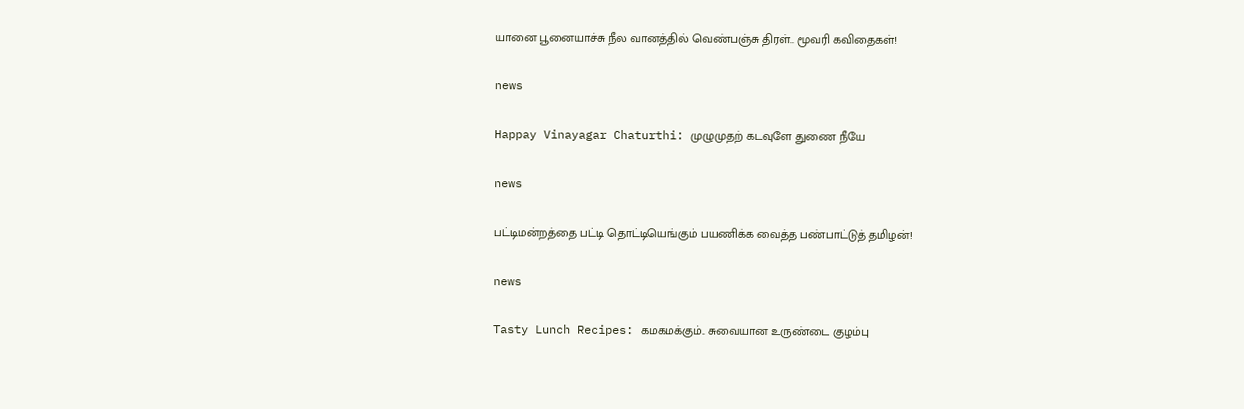யானை பூனையாச்சு நீல வானத்தில் வெண்பஞ்சு திரள்.. மூவரி கவிதைகள்!

news

Happay Vinayagar Chaturthi: முழுமுதற் கடவுளே துணை நீயே

news

பட்டிமன்றத்தை பட்டி தொட்டியெங்கும் பயணிக்க வைத்த பண்பாட்டுத் தமிழன்!

news

Tasty Lunch Recipes: கமகமக்கும்.. சுவையான உருண்டை குழம்பு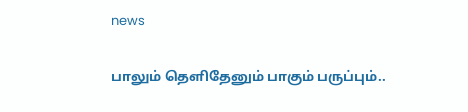news

பாலும் தெளிதேனும் பாகும் பருப்பும்..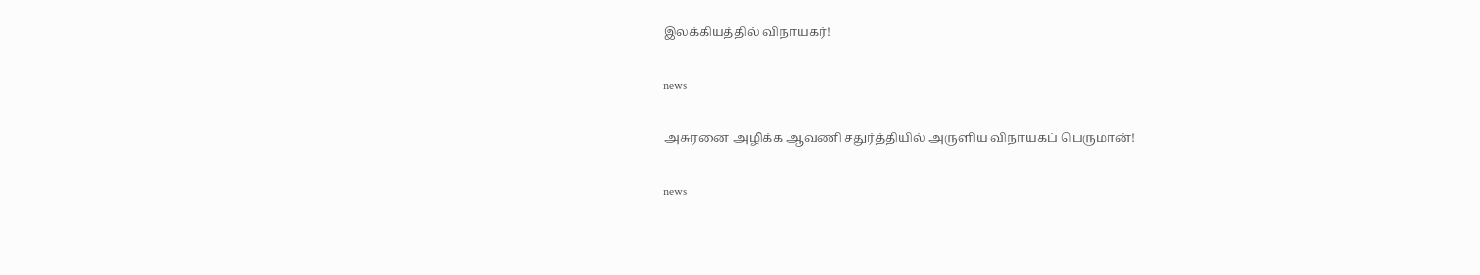இலக்கியத்தில் விநாயகர்!

news

அசுரனை அழிக்க ஆவணி சதுர்த்தியில் அருளிய விநாயகப் பெருமான்!

news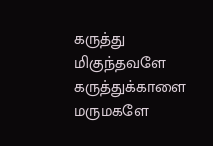கருத்து மிகுந்தவளே கருத்துக்காளை மருமகளே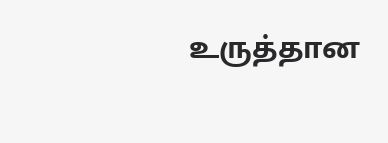உருத்தான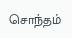சொந்தம்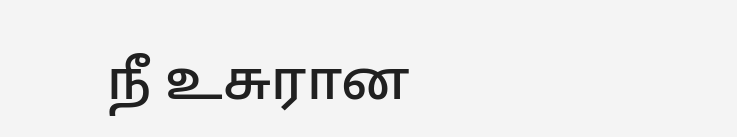நீ உசுரான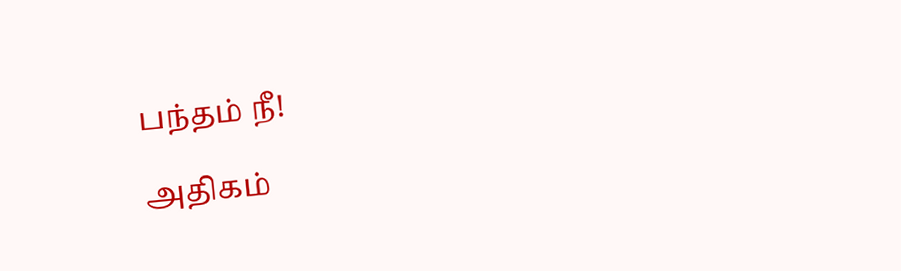பந்தம் நீ!

அதிகம்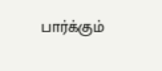பார்க்கும்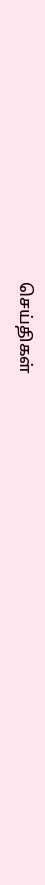செய்திகள்